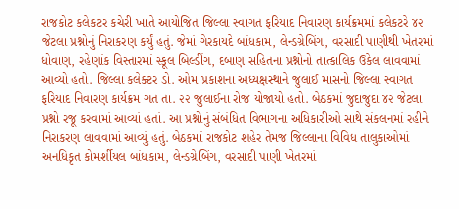રાજકોટ કલેકટર કચેરી ખાતે આયોજિત જિલ્લા સ્વાગત ફરિયાદ નિવારણ કાર્યક્રમમાં કલેકટરે ૪૨ જેટલા પ્રશ્નોનું નિરાકરણ કર્યું હતું. જેમાં ગેરકાયદે બાંધકામ, લેન્ડગ્રેબિંગ, વરસાદી પાણીથી ખેતરમાં ધોવાણ, રહેણાંક વિસ્તારમાં સ્કૂલ બિલ્ડીંગ, દબાણ સહિતના પ્રશ્નોનો તાત્કાલિક ઉકેલ લાવવામાં આવ્યો હતો. જિલ્લા કલેક્ટર ડો. ઓમ પ્રકાશના અધ્યક્ષસ્થાને જુલાઈ માસનો જિલ્લા સ્વાગત ફરિયાદ નિવારણ કાર્યક્રમ ગત તા. ૨૨ જુલાઈના રોજ યોજાયો હતો. બેઠકમાં જુદાજુદા ૪૨ જેટલા પ્રશ્નો રજૂ કરવામાં આવ્યાં હતાં. આ પ્રશ્નોનું સંબંધિત વિભાગના અધિકારીઓ સાથે સંકલનમાં રહીને નિરાકરણ લાવવામાં આવ્યું હતું. બેઠકમાં રાજકોટ શહેર તેમજ જિલ્લાના વિવિધ તાલુકાઓમાં અનધિકૃત કોમર્શીયલ બાંધકામ, લેન્ડગ્રેબિંગ, વરસાદી પાણી ખેતરમાં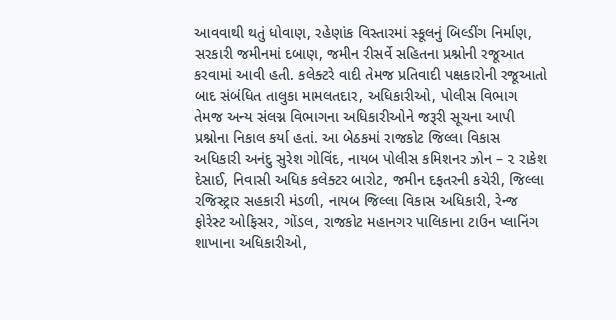આવવાથી થતું ધોવાણ, રહેણાંક વિસ્તારમાં સ્કૂલનું બિલ્ડીંગ નિર્માણ, સરકારી જમીનમાં દબાણ, જમીન રીસર્વે સહિતના પ્રશ્નોની રજૂઆત કરવામાં આવી હતી. કલેક્ટરે વાદી તેમજ પ્રતિવાદી પક્ષકારોની રજૂઆતો બાદ સંબંધિત તાલુકા મામલતદાર, અધિકારીઓ, પોલીસ વિભાગ તેમજ અન્ય સંલગ્ન વિભાગના અધિકારીઓને જરૂરી સૂચના આપી પ્રશ્નોના નિકાલ કર્યા હતાં. આ બેઠકમાં રાજકોટ જિલ્લા વિકાસ અધિકારી અનંદુ સુરેશ ગોવિંદ, નાયબ પોલીસ કમિશનર ઝોન – ૨ રાકેશ દેસાઈ, નિવાસી અધિક કલેક્ટર બારોટ, જમીન દફતરની કચેરી, જિલ્લા રજિસ્ટ્રાર સહકારી મંડળી, નાયબ જિલ્લા વિકાસ અધિકારી, રેન્જ ફોરેસ્ટ ઓફિસર, ગોંડલ, રાજકોટ મહાનગર પાલિકાના ટાઉન પ્લાનિંગ શાખાના અધિકારીઓ,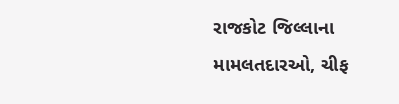રાજકોટ જિલ્લાના મામલતદારઓ, ચીફ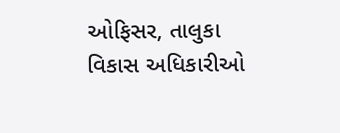ઓફિસર, તાલુકા વિકાસ અધિકારીઓ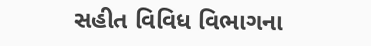સહીત વિવિધ વિભાગના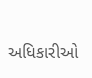અધિકારીઓ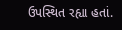ઉપસ્થિત રહ્યા હતાં.